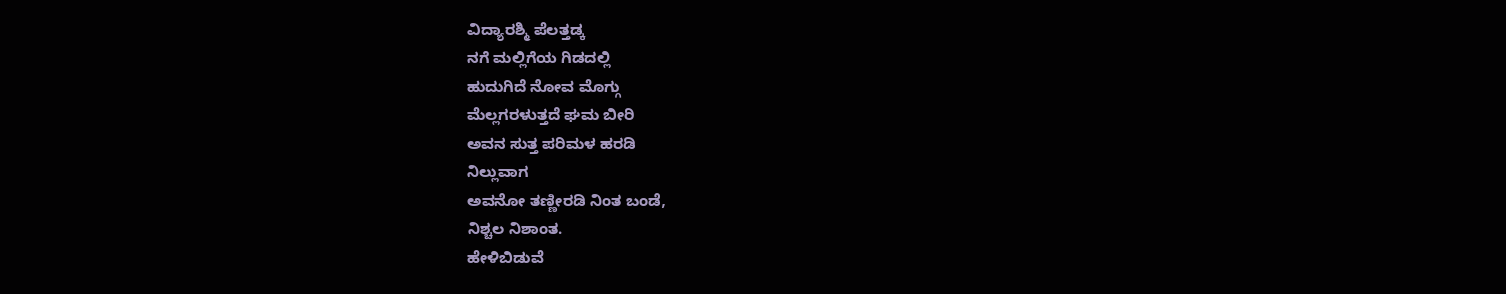ವಿದ್ಯಾರಶ್ಮಿ ಪೆಲತ್ತಡ್ಕ
ನಗೆ ಮಲ್ಲಿಗೆಯ ಗಿಡದಲ್ಲಿ
ಹುದುಗಿದೆ ನೋವ ಮೊಗ್ಗು
ಮೆಲ್ಲಗರಳುತ್ತದೆ ಘಮ ಬೀರಿ
ಅವನ ಸುತ್ತ ಪರಿಮಳ ಹರಡಿ
ನಿಲ್ಲುವಾಗ
ಅವನೋ ತಣ್ಣೀರಡಿ ನಿಂತ ಬಂಡೆ,
ನಿಶ್ಚಲ ನಿಶಾಂತ.
ಹೇಳಿಬಿಡುವೆ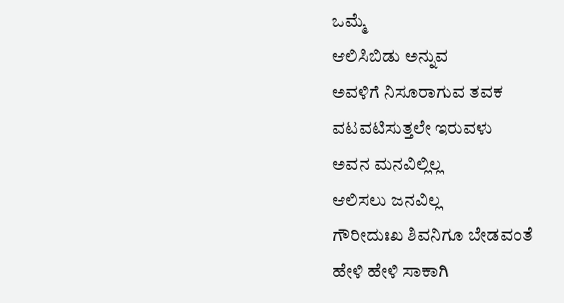ಒಮ್ಮೆ
ಆಲಿಸಿಬಿಡು ಅನ್ನುವ
ಅವಳಿಗೆ ನಿಸೂರಾಗುವ ತವಕ
ವಟವಟಿಸುತ್ತಲೇ ಇರುವಳು
ಅವನ ಮನವಿಲ್ಲಿಲ್ಲ
ಆಲಿಸಲು ಜನವಿಲ್ಲ
ಗೌರೀದುಃಖ ಶಿವನಿಗೂ ಬೇಡವಂತೆ
ಹೇಳಿ ಹೇಳಿ ಸಾಕಾಗಿ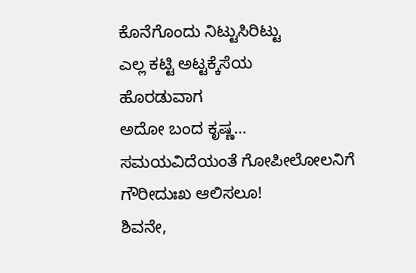ಕೊನೆಗೊಂದು ನಿಟ್ಟುಸಿರಿಟ್ಟು
ಎಲ್ಲ ಕಟ್ಟಿ ಅಟ್ಟಕ್ಕೆಸೆಯ
ಹೊರಡುವಾಗ
ಅದೋ ಬಂದ ಕೃಷ್ಣ…
ಸಮಯವಿದೆಯಂತೆ ಗೋಪೀಲೋಲನಿಗೆ
ಗೌರೀದುಃಖ ಆಲಿಸಲೂ!
ಶಿವನೇ,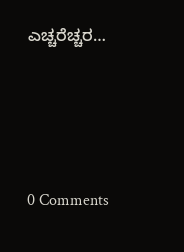ಎಚ್ಚರೆಚ್ಚರ…





0 Comments